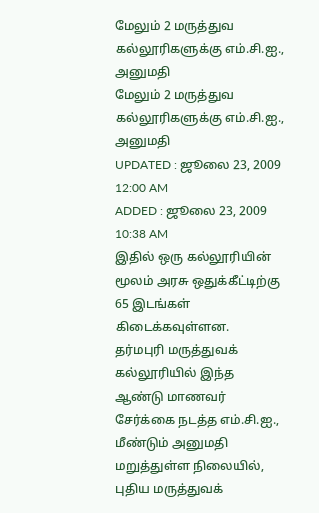மேலும் 2 மருத்துவ கல்லூரிகளுக்கு எம்.சி.ஐ., அனுமதி
மேலும் 2 மருத்துவ கல்லூரிகளுக்கு எம்.சி.ஐ., அனுமதி
UPDATED : ஜூலை 23, 2009 12:00 AM
ADDED : ஜூலை 23, 2009 10:38 AM
இதில் ஒரு கல்லூரியின் மூலம் அரசு ஒதுக்கீட்டிற்கு 65 இடங்கள் கிடைக்கவுள்ளன.
தர்மபுரி மருத்துவக் கல்லூரியில் இந்த ஆண்டு மாணவர் சேர்க்கை நடத்த எம்.சி.ஐ., மீண்டும் அனுமதி மறுத்துள்ள நிலையில், புதிய மருத்துவக்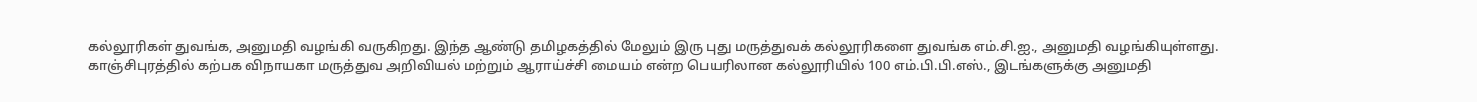கல்லூரிகள் துவங்க, அனுமதி வழங்கி வருகிறது. இந்த ஆண்டு தமிழகத்தில் மேலும் இரு புது மருத்துவக் கல்லூரிகளை துவங்க எம்.சி.ஐ., அனுமதி வழங்கியுள்ளது.
காஞ்சிபுரத்தில் கற்பக விநாயகா மருத்துவ அறிவியல் மற்றும் ஆராய்ச்சி மையம் என்ற பெயரிலான கல்லூரியில் 100 எம்.பி.பி.எஸ்., இடங்களுக்கு அனுமதி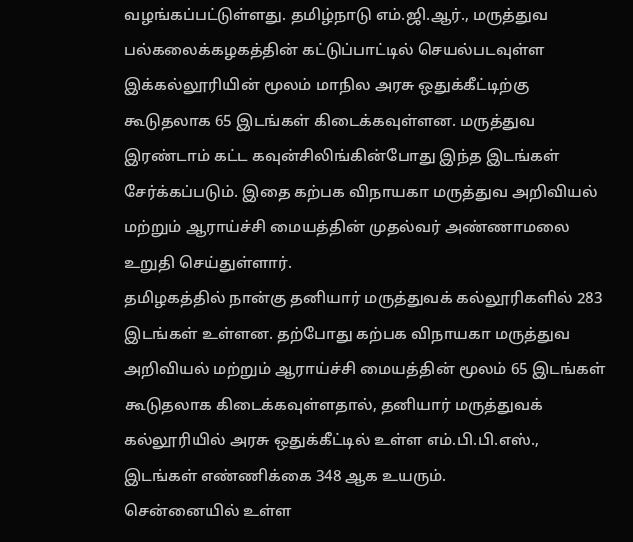வழங்கப்பட்டுள்ளது. தமிழ்நாடு எம்.ஜி.ஆர்., மருத்துவ பல்கலைக்கழகத்தின் கட்டுப்பாட்டில் செயல்படவுள்ள இக்கல்லூரியின் மூலம் மாநில அரசு ஒதுக்கீட்டிற்கு கூடுதலாக 65 இடங்கள் கிடைக்கவுள்ளன. மருத்துவ இரண்டாம் கட்ட கவுன்சிலிங்கின்போது இந்த இடங்கள் சேர்க்கப்படும். இதை கற்பக விநாயகா மருத்துவ அறிவியல் மற்றும் ஆராய்ச்சி மையத்தின் முதல்வர் அண்ணாமலை உறுதி செய்துள்ளார்.
தமிழகத்தில் நான்கு தனியார் மருத்துவக் கல்லூரிகளில் 283 இடங்கள் உள்ளன. தற்போது கற்பக விநாயகா மருத்துவ அறிவியல் மற்றும் ஆராய்ச்சி மையத்தின் மூலம் 65 இடங்கள் கூடுதலாக கிடைக்கவுள்ளதால், தனியார் மருத்துவக் கல்லூரியில் அரசு ஒதுக்கீட்டில் உள்ள எம்.பி.பி.எஸ்., இடங்கள் எண்ணிக்கை 348 ஆக உயரும்.
சென்னையில் உள்ள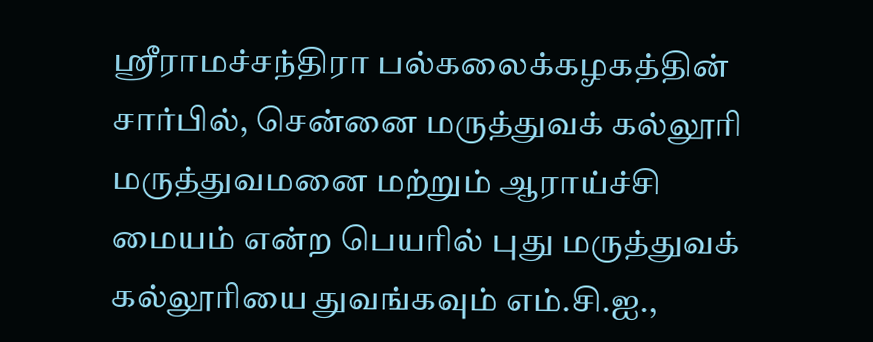ஸ்ரீராமச்சந்திரா பல்கலைக்கழகத்தின் சார்பில், சென்னை மருத்துவக் கல்லூரி மருத்துவமனை மற்றும் ஆராய்ச்சி மையம் என்ற பெயரில் புது மருத்துவக் கல்லூரியை துவங்கவும் எம்.சி.ஐ.,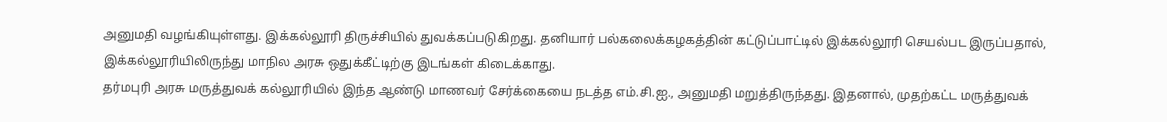அனுமதி வழங்கியுள்ளது. இக்கல்லூரி திருச்சியில் துவக்கப்படுகிறது. தனியார் பல்கலைக்கழகத்தின் கட்டுப்பாட்டில் இக்கல்லூரி செயல்பட இருப்பதால், இக்கல்லூரியிலிருந்து மாநில அரசு ஒதுக்கீட்டிற்கு இடங்கள் கிடைக்காது.
தர்மபுரி அரசு மருத்துவக் கல்லூரியில் இந்த ஆண்டு மாணவர் சேர்க்கையை நடத்த எம்.சி.ஐ., அனுமதி மறுத்திருந்தது. இதனால், முதற்கட்ட மருத்துவக்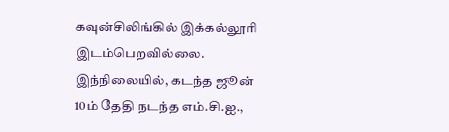கவுன்சிலிங்கில் இக்கல்லூரி இடம்பெறவில்லை. இந்நிலையில், கடந்த ஜூன் 10ம் தேதி நடந்த எம்.சி.ஐ.,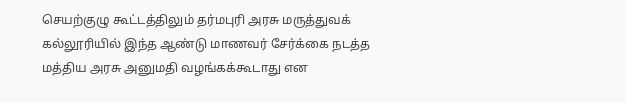செயற்குழு கூட்டத்திலும் தர்மபுரி அரசு மருத்துவக் கல்லூரியில் இந்த ஆண்டு மாணவர் சேர்க்கை நடத்த மத்திய அரசு அனுமதி வழங்கக்கூடாது என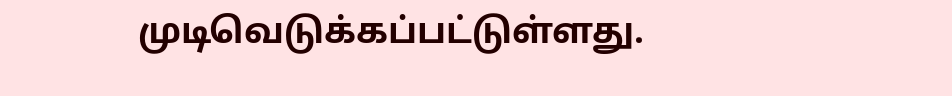முடிவெடுக்கப்பட்டுள்ளது.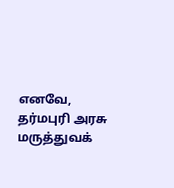எனவே, தர்மபுரி அரசு மருத்துவக்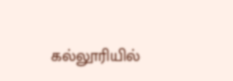கல்லூரியில்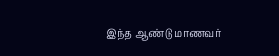இந்த ஆண்டு மாணவர்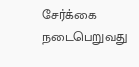சேர்க்கை நடைபெறுவது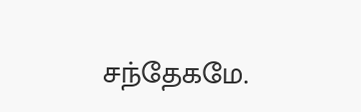சந்தேகமே.